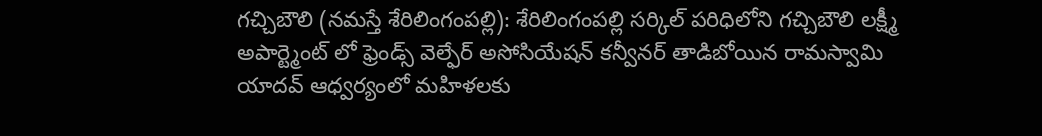గచ్చిబౌలి (నమస్తే శేరిలింగంపల్లి): శేరిలింగంపల్లి సర్కిల్ పరిధిలోని గచ్చిబౌలి లక్ష్మీ అపార్ట్మెంట్ లో ఫ్రెండ్స్ వెల్ఫేర్ అసోసియేషన్ కన్వీనర్ తాడిబోయిన రామస్వామి యాదవ్ ఆధ్వర్యంలో మహిళలకు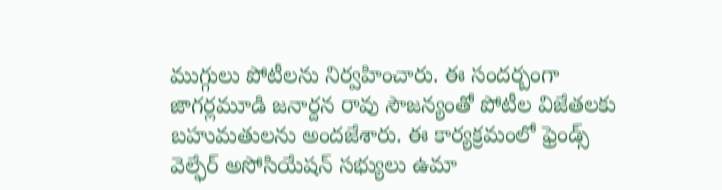ముగ్గులు పోటీలను నిర్వహించారు. ఈ సందర్బంగా జాగర్లమూడి జనార్దన రావు సౌజన్యంతో పోటీల విజేతలకు బహుమతులను అందజేశారు. ఈ కార్యక్రమంలో ఫ్రెండ్స్ వెల్ఫేర్ అసోసియేషన్ సభ్యులు ఉమా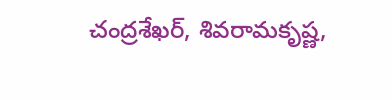చంద్రశేఖర్, శివరామకృష్ణ,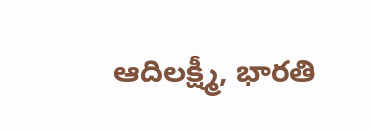ఆదిలక్ష్మీ, భారతి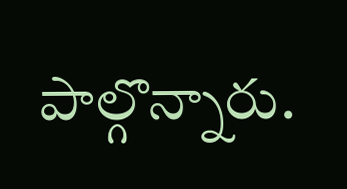పాల్గొన్నారు.